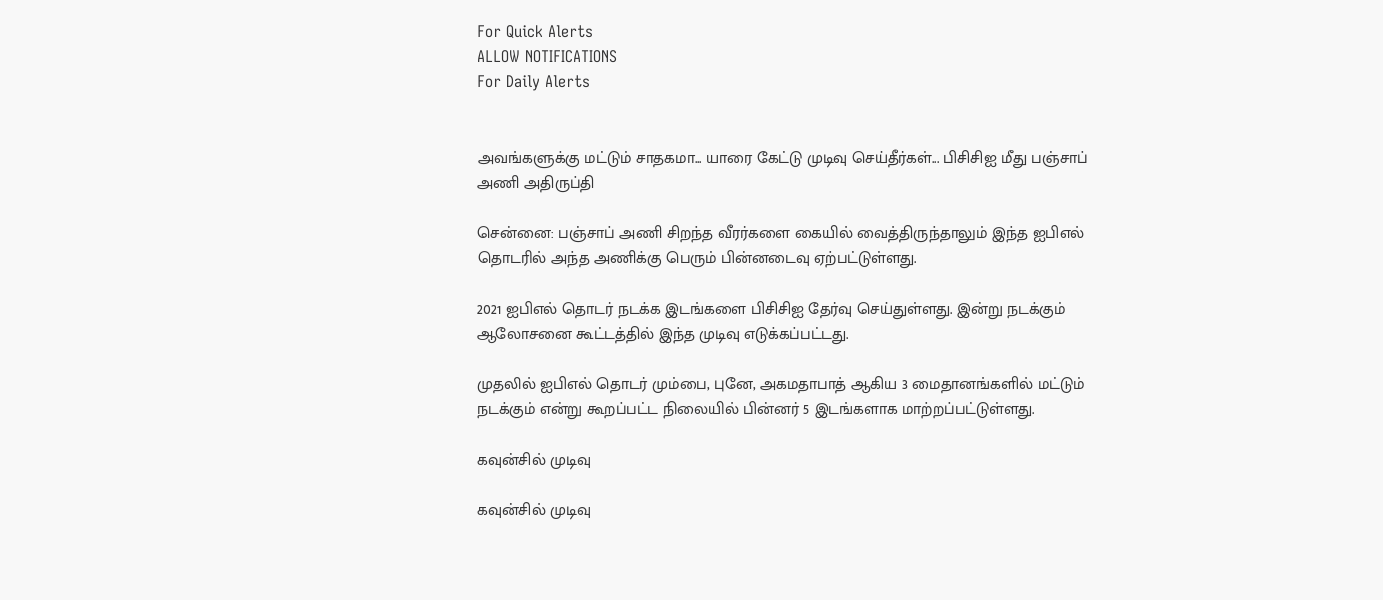For Quick Alerts
ALLOW NOTIFICATIONS
For Daily Alerts


அவங்களுக்கு மட்டும் சாதகமா... யாரை கேட்டு முடிவு செய்தீர்கள்... பிசிசிஐ மீது பஞ்சாப் அணி அதிருப்தி

சென்னை: பஞ்சாப் அணி சிறந்த வீரர்களை கையில் வைத்திருந்தாலும் இந்த ஐபிஎல் தொடரில் அந்த அணிக்கு பெரும் பின்னடைவு ஏற்பட்டுள்ளது.

2021 ஐபிஎல் தொடர் நடக்க இடங்களை பிசிசிஐ தேர்வு செய்துள்ளது. இன்று நடக்கும் ஆலோசனை கூட்டத்தில் இந்த முடிவு எடுக்கப்பட்டது.

முதலில் ஐபிஎல் தொடர் மும்பை, புனே, அகமதாபாத் ஆகிய 3 மைதானங்களில் மட்டும் நடக்கும் என்று கூறப்பட்ட நிலையில் பின்னர் 5 இடங்களாக மாற்றப்பட்டுள்ளது.

கவுன்சில் முடிவு

கவுன்சில் முடிவு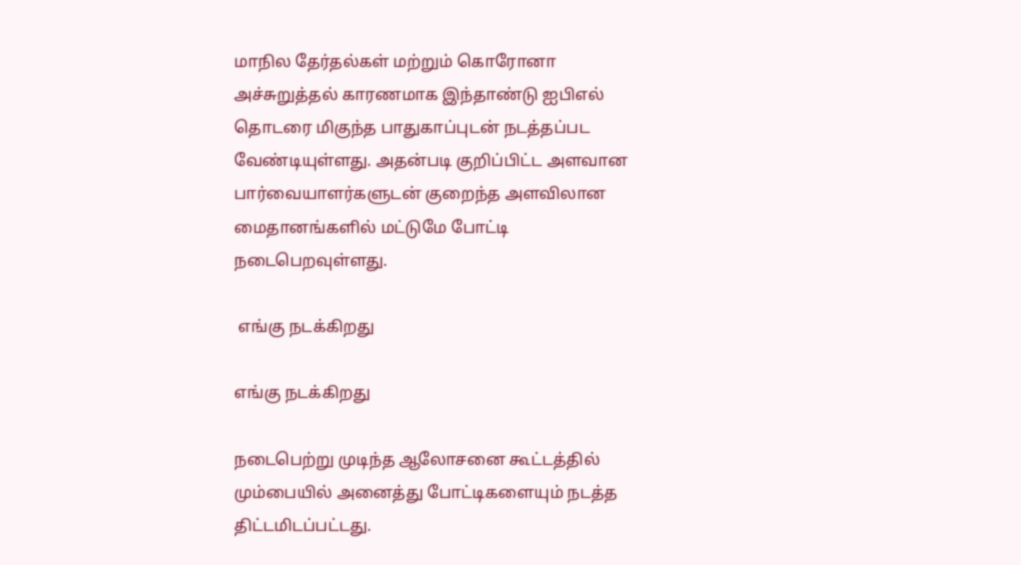மாநில தேர்தல்கள் மற்றும் கொரோனா அச்சுறுத்தல் காரணமாக இந்தாண்டு ஐபிஎல் தொடரை மிகுந்த பாதுகாப்புடன் நடத்தப்பட வேண்டியுள்ளது. அதன்படி குறிப்பிட்ட அளவான பார்வையாளர்களுடன் குறைந்த அளவிலான மைதானங்களில் மட்டுமே போட்டி நடைபெறவுள்ளது.

 எங்கு நடக்கிறது

எங்கு நடக்கிறது

நடைபெற்று முடிந்த ஆலோசனை கூட்டத்தில் மும்பையில் அனைத்து போட்டிகளையும் நடத்த திட்டமிடப்பட்டது.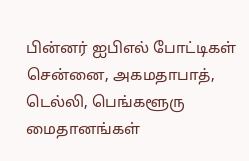பின்னர் ஐபிஎல் போட்டிகள் சென்னை, அகமதாபாத், டெல்லி, பெங்களூரு மைதானங்கள்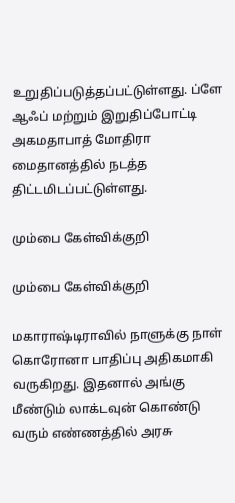உறுதிப்படுத்தப்பட்டுள்ளது. ப்ளே ஆஃப் மற்றும் இறுதிப்போட்டி அகமதாபாத் மோதிரா மைதானத்தில் நடத்த திட்டமிடப்பட்டுள்ளது.

மும்பை கேள்விக்குறி

மும்பை கேள்விக்குறி

மகாராஷ்டிராவில் நாளுக்கு நாள் கொரோனா பாதிப்பு அதிகமாகி வருகிறது. இதனால் அங்கு மீண்டும் லாக்டவுன் கொண்டு வரும் எண்ணத்தில் அரசு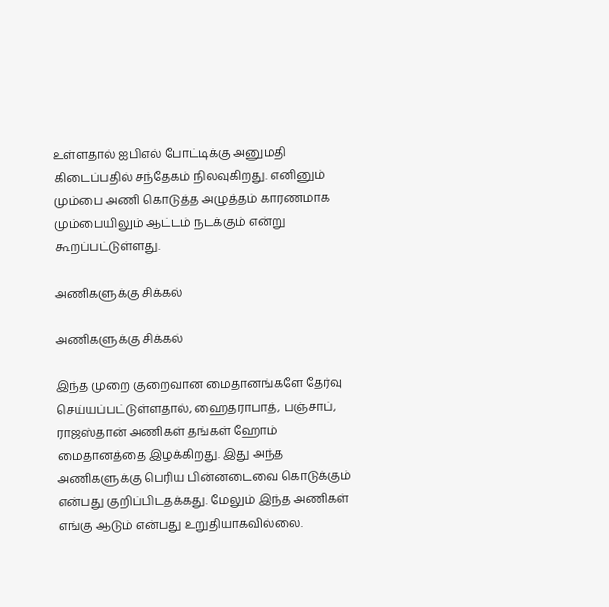உள்ளதால் ஐபிஎல் போட்டிக்கு அனுமதி கிடைப்பதில் சந்தேகம் நிலவுகிறது. எனினும் மும்பை அணி கொடுத்த அழுத்தம் காரணமாக மும்பையிலும் ஆட்டம் நடக்கும் என்று கூறப்பட்டுள்ளது.

அணிகளுக்கு சிக்கல்

அணிகளுக்கு சிக்கல்

இந்த முறை குறைவான மைதானங்களே தேர்வு செய்யப்பட்டுள்ளதால், ஹைதராபாத், பஞ்சாப், ராஜஸ்தான் அணிகள் தங்கள் ஹோம் மைதானத்தை இழக்கிறது. இது அந்த அணிகளுக்கு பெரிய பின்னடைவை கொடுக்கும் என்பது குறிப்பிடதக்கது. மேலும் இந்த அணிகள் எங்கு ஆடும் என்பது உறுதியாகவில்லை.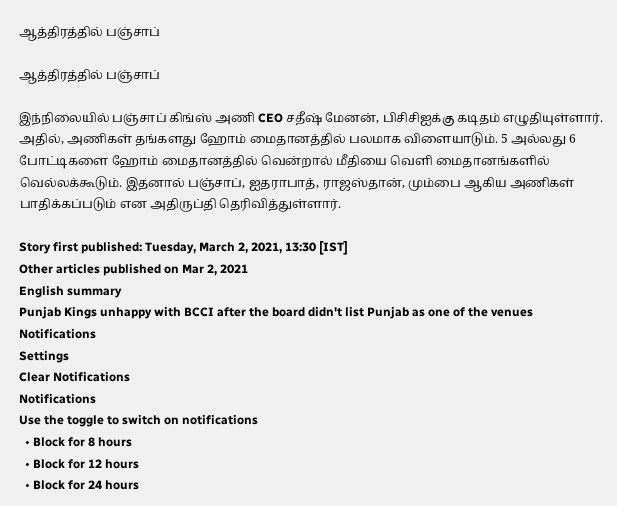ஆத்திரத்தில் பஞ்சாப்

ஆத்திரத்தில் பஞ்சாப்

இந்நிலையில் பஞ்சாப் கிங்ஸ் அணி CEO சதீஷ் மேனன், பிசிசிஐக்கு கடிதம் எழுதியுள்ளார். அதில், அணிகள் தங்களது ஹோம் மைதானத்தில் பலமாக விளையாடும். 5 அல்லது 6 போட்டிகளை ஹோம் மைதானத்தில் வென்றால் மீதியை வெளி மைதானங்களில் வெல்லக்கூடும். இதனால் பஞ்சாப், ஐதராபாத், ராஜஸ்தான், மும்பை ஆகிய அணிகள் பாதிக்கப்படும் என அதிருப்தி தெரிவித்துள்ளார்.

Story first published: Tuesday, March 2, 2021, 13:30 [IST]
Other articles published on Mar 2, 2021
English summary
Punjab Kings unhappy with BCCI after the board didn't list Punjab as one of the venues
Notifications
Settings
Clear Notifications
Notifications
Use the toggle to switch on notifications
  • Block for 8 hours
  • Block for 12 hours
  • Block for 24 hours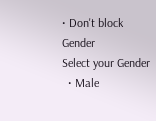• Don't block
Gender
Select your Gender
  • Male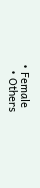• Female
  • Others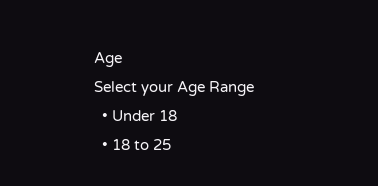Age
Select your Age Range
  • Under 18
  • 18 to 25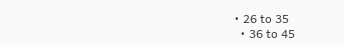• 26 to 35
  • 36 to 45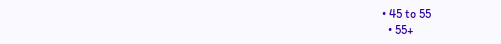• 45 to 55
  • 55+